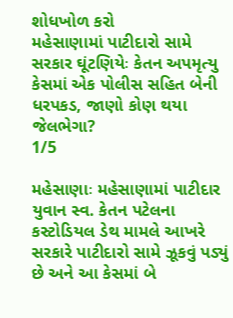શોધખોળ કરો
મહેસાણામાં પાટીદારો સામે સરકાર ઘૂંટણિયેઃ કેતન અપમૃત્યુ કેસમાં એક પોલીસ સહિત બેની ધરપકડ, જાણો કોણ થયા જેલભેગા?
1/5

મહેસાણાઃ મહેસાણામાં પાટીદાર યુવાન સ્વ. કેતન પટેલના કસ્ટોડિયલ ડેથ મામલે આખરે સરકારે પાટીદારો સામે ઝૂકવું પડ્યું છે અને આ કેસમાં બે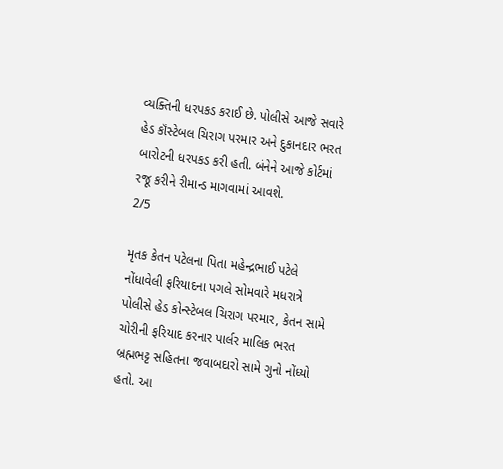વ્યક્તિની ધરપકડ કરાઈ છે. પોલીસે આજે સવારે હેડ કૉંસ્ટેબલ ચિરાગ પરમાર અને દુકાનદાર ભરત બારોટની ધરપકડ કરી હતી. બંનેને આજે કોર્ટમાં રજૂ કરીને રીમાન્ડ માગવામાં આવશે.
2/5

મૃતક કેતન પટેલના પિતા મહેન્દ્રભાઈ પટેલે નોંધાવેલી ફરિયાદના પગલે સોમવારે મધરાત્રે પોલીસે હેડ કોન્સ્ટેબલ ચિરાગ પરમાર, કેતન સામે ચોરીની ફરિયાદ કરનાર પાર્લર માલિક ભરત બ્રહ્મભટ્ટ સહિતના જવાબદારો સામે ગુનો નોંધ્યો હતો. આ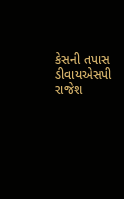કેસની તપાસ ડીવાયએસપી રાજેશ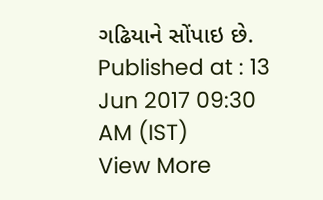ગઢિયાને સોંપાઇ છે.
Published at : 13 Jun 2017 09:30 AM (IST)
View More